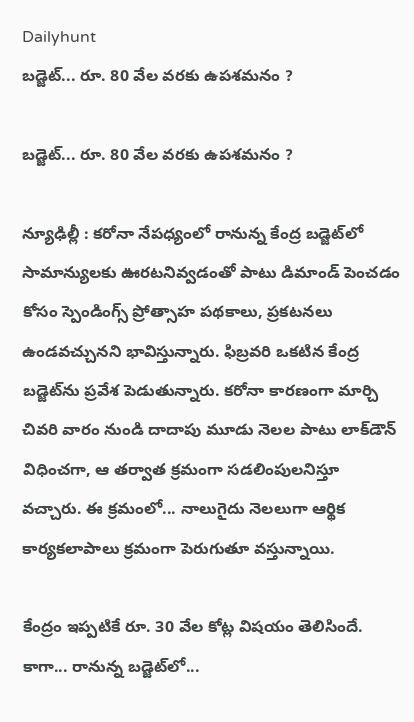Dailyhunt
బడ్జెట్... రూ. 80 వేల వరకు ఉపశమనం ?

బడ్జెట్... రూ. 80 వేల వరకు ఉపశమనం ?

న్యూఢిల్లీ : కరోనా నేపధ్యంలో రానున్న కేంద్ర బడ్జెట్‌లో సామాన్యులకు ఊరటనివ్వడంతో పాటు డిమాండ్ పెంచడం కోసం స్పెండింగ్స్ ప్రోత్సాహ పథకాలు, ప్రకటనలు ఉండవచ్చునని భావిస్తున్నారు. ఫిబ్రవరి ఒకటిన కేంద్ర బడ్జెట్‌ను ప్రవేశ పెడుతున్నారు. కరోనా కారణంగా మార్చి చివరి వారం నుండి దాదాపు మూడు నెలల పాటు లాక్‌డౌన్ విధించగా, ఆ తర్వాత క్రమంగా సడలింపులనిస్తూ వచ్చారు. ఈ క్రమంలో... నాలుగైదు నెలలుగా ఆర్థిక కార్యకలాపాలు క్రమంగా పెరుగుతూ వస్తున్నాయి.

కేంద్రం ఇప్పటికే రూ. 30 వేల కోట్ల విషయం తెలిసిందే. కాగా... రానున్న బడ్జెట్‌లో...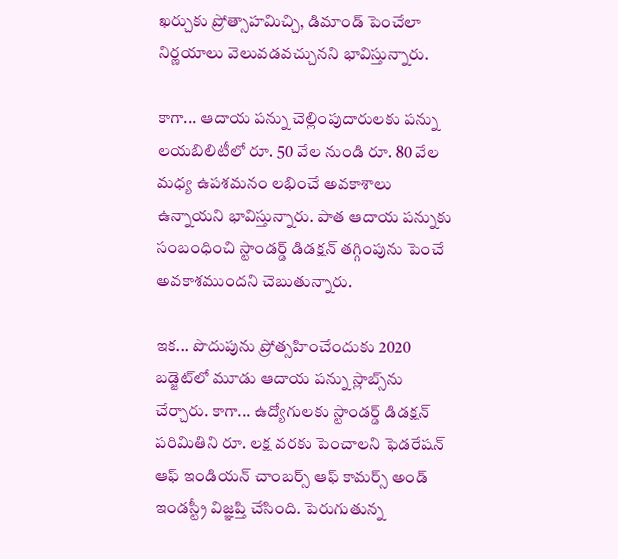ఖర్చుకు ప్రోత్సాహమిచ్చి, డిమాండ్ పెంచేలా నిర్ణయాలు వెలువడవచ్చునని భావిస్తున్నారు.

కాగా... ఆదాయ పన్ను చెల్లింపుదారులకు పన్ను లయబిలిటీలో రూ. 50 వేల నుండి రూ. 80 వేల మధ్య ఉపశమనం లభించే అవకాశాలు ఉన్నాయని భావిస్తున్నారు. పాత ఆదాయ పన్నుకు సంబంధించి స్టాండర్డ్ డిడక్షన్ తగ్గింపును పెంచే అవకాశముందని చెబుతున్నారు.

ఇక... పొదుపును ప్రోత్సహించేందుకు 2020 బడ్జెట్‌లో మూడు ఆదాయ పన్ను స్లాబ్స్‌ను చేర్చారు. కాగా... ఉద్యోగులకు స్టాండర్డ్ డిడక్షన్ పరిమితిని రూ. లక్ష వరకు పెంచాలని ఫెడరేషన్ ఆఫ్ ఇండియన్ చాంబర్స్ ఆఫ్ కామర్స్ అండ్ ఇండస్ట్రీ విజ్ఞప్తి చేసింది. పెరుగుతున్న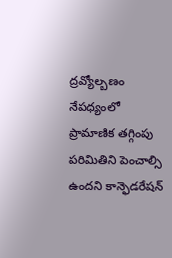ద్రవ్యోల్బణం నేపధ్యంలో ప్రామాణిక తగ్గింపు పరిమితిని పెంచాల్సి ఉందని కాన్ఫెడరేషన్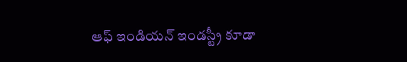ఆఫ్ ఇండియన్ ఇండస్ట్రీ కూడా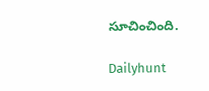సూచించింది.

Dailyhunt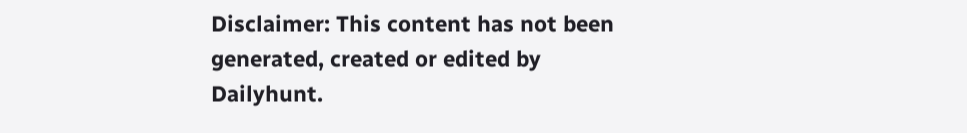Disclaimer: This content has not been generated, created or edited by Dailyhunt.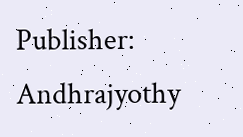Publisher: Andhrajyothy